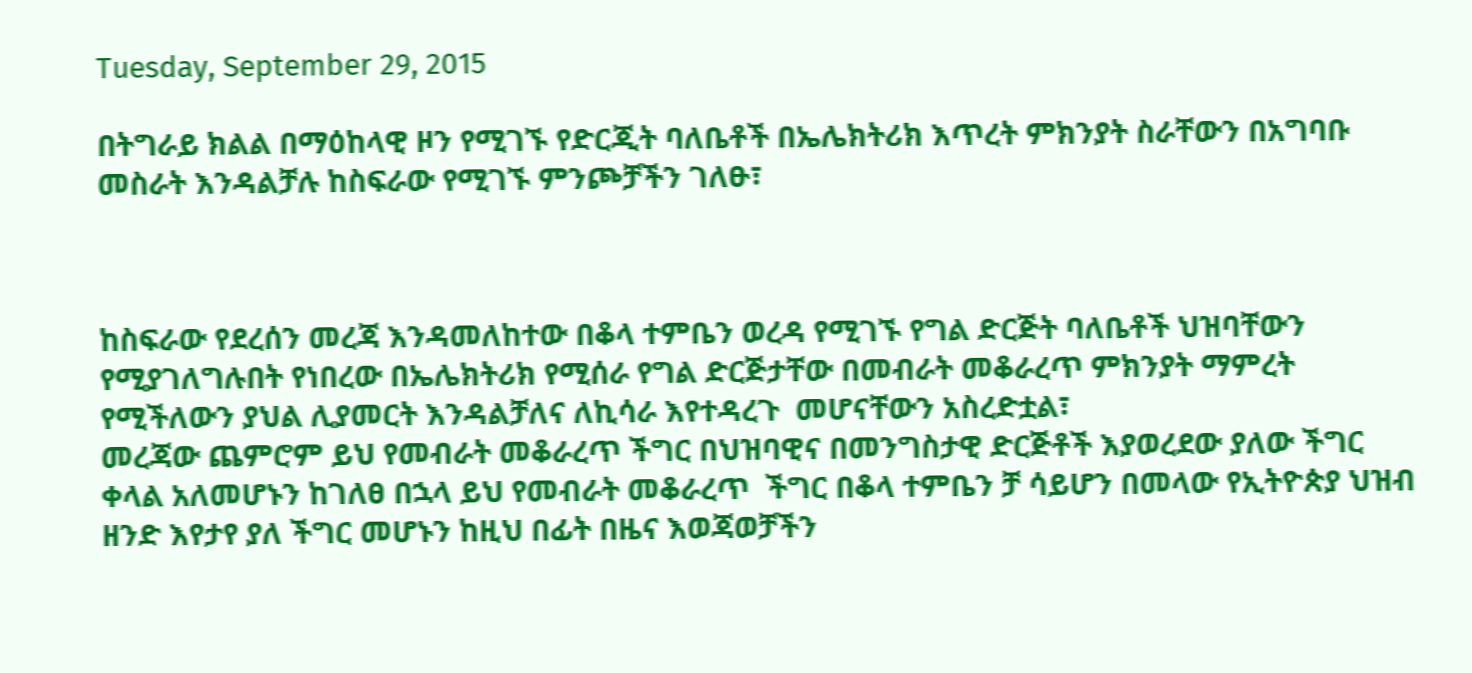Tuesday, September 29, 2015

በትግራይ ክልል በማዕከላዊ ዞን የሚገኙ የድርጂት ባለቤቶች በኤሌክትሪክ እጥረት ምክንያት ስራቸውን በአግባቡ መስራት እንዳልቻሉ ከስፍራው የሚገኙ ምንጮቻችን ገለፁ፣



ከስፍራው የደረሰን መረጃ እንዳመለከተው በቆላ ተምቤን ወረዳ የሚገኙ የግል ድርጅት ባለቤቶች ህዝባቸውን የሚያገለግሉበት የነበረው በኤሌክትሪክ የሚሰራ የግል ድርጅታቸው በመብራት መቆራረጥ ምክንያት ማምረት የሚችለውን ያህል ሊያመርት እንዳልቻለና ለኪሳራ እየተዳረጉ  መሆናቸውን አስረድቷል፣
መረጃው ጨምሮም ይህ የመብራት መቆራረጥ ችግር በህዝባዊና በመንግስታዊ ድርጅቶች እያወረደው ያለው ችግር ቀላል አለመሆኑን ከገለፀ በኋላ ይህ የመብራት መቆራረጥ  ችግር በቆላ ተምቤን ቻ ሳይሆን በመላው የኢትዮጵያ ህዝብ ዘንድ እየታየ ያለ ችግር መሆኑን ከዚህ በፊት በዜና እወጃወቻችን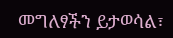መግለፃችን ይታወሳል፣